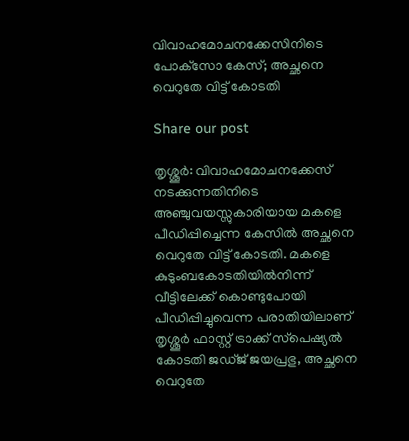വിവാഹമോചനക്കേസിനിടെ പോക്‌സോ കേസ്; അച്ഛനെ വെറുതേ വിട്ട് കോടതി

Share our post

തൃശ്ശൂർ: വിവാഹമോചനക്കേസ് നടക്കുന്നതിനിടെ അഞ്ചുവയസ്സുകാരിയായ മകളെ പീഡിപ്പിച്ചെന്ന കേസിൽ അച്ഛനെ വെറുതേ വിട്ട് കോടതി. മകളെ കുടുംബകോടതിയിൽനിന്ന് വീട്ടിലേക്ക് കൊണ്ടുപോയി പീഡിപ്പിച്ചുവെന്ന പരാതിയിലാണ് തൃശ്ശൂർ ഫാസ്റ്റ് ട്രാക്ക് സ്‌പെഷ്യൽ കോടതി ജഡ്ജ് ജയപ്രഭു, അച്ഛനെ വെറുതേ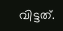വിട്ടത്.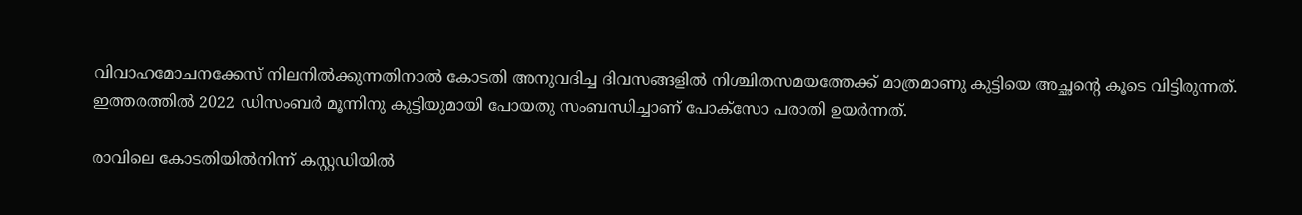വിവാഹമോചനക്കേസ് നിലനിൽക്കുന്നതിനാൽ കോടതി അനുവദിച്ച ദിവസങ്ങളിൽ നിശ്ചിതസമയത്തേക്ക് മാത്രമാണു കുട്ടിയെ അച്ഛന്റെ കൂടെ വിട്ടിരുന്നത്. ഇത്തരത്തിൽ 2022 ഡിസംബർ മൂന്നിനു കുട്ടിയുമായി പോയതു സംബന്ധിച്ചാണ് പോക്‌സോ പരാതി ഉയർന്നത്.

രാവിലെ കോടതിയിൽനിന്ന് കസ്റ്റഡിയിൽ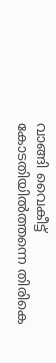വാങ്ങി വൈകീട്ട് കോടതിയിൽത്തന്നെ തിരികെ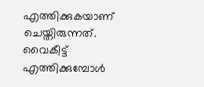എത്തിക്കുകയാണ് ചെയ്തിരുന്നത്. വൈകീട്ട് എത്തിക്കുമ്പോൾ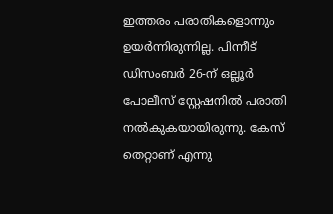ഇത്തരം പരാതികളൊന്നും ഉയർന്നിരുന്നില്ല. പിന്നീട് ഡിസംബർ 26-ന് ഒല്ലൂർ പോലീസ് സ്റ്റേഷനിൽ പരാതി നൽകുകയായിരുന്നു. കേസ് തെറ്റാണ് എന്നു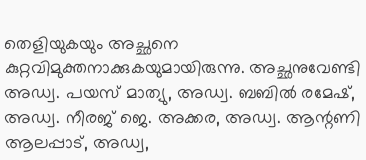തെളിയുകയും അച്ഛനെ കുറ്റവിമുക്തനാക്കുകയുമായിരുന്നു. അച്ഛനുവേണ്ടി അഡ്വ. പയസ് മാത്യു, അഡ്വ. ബബിൽ രമേഷ്, അഡ്വ. നീരജ് ജെ. അക്കര, അഡ്വ. ആന്റണി ആലപ്പാട്, അഡ്വ,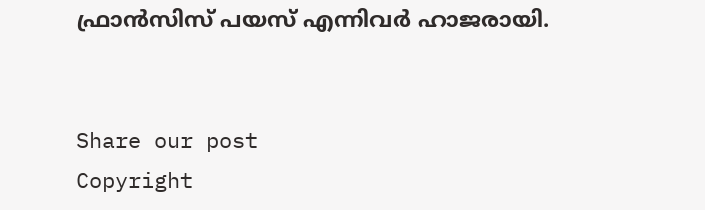ഫ്രാൻസിസ് പയസ് എന്നിവർ ഹാജരായി.


Share our post
Copyright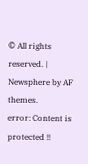© All rights reserved. | Newsphere by AF themes.
error: Content is protected !!